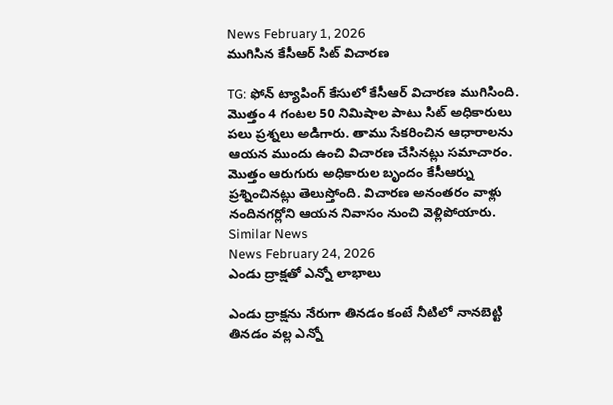News February 1, 2026
ముగిసిన కేసీఆర్ సిట్ విచారణ

TG: ఫోన్ ట్యాపింగ్ కేసులో కేసీఆర్ విచారణ ముగిసింది. మొత్తం 4 గంటల 50 నిమిషాల పాటు సిట్ అధికారులు పలు ప్రశ్నలు అడిగారు. తాము సేకరించిన ఆధారాలను ఆయన ముందు ఉంచి విచారణ చేసినట్లు సమాచారం. మొత్తం ఆరుగురు అధికారుల బృందం కేసీఆర్ను ప్రశ్నించినట్లు తెలుస్తోంది. విచారణ అనంతరం వాళ్లు నందినగర్లోని ఆయన నివాసం నుంచి వెళ్లిపోయారు.
Similar News
News February 24, 2026
ఎండు ద్రాక్షతో ఎన్నో లాభాలు

ఎండు ద్రాక్షను నేరుగా తినడం కంటే నీటిలో నానబెట్టి తినడం వల్ల ఎన్నో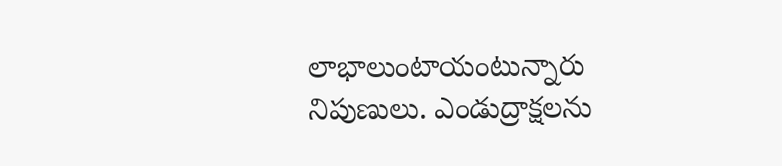లాభాలుంటాయంటున్నారు నిపుణులు. ఎండుద్రాక్షలను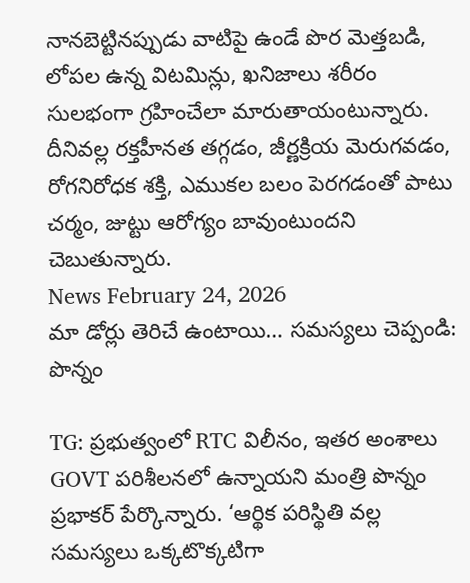నానబెట్టినప్పుడు వాటిపై ఉండే పొర మెత్తబడి, లోపల ఉన్న విటమిన్లు, ఖనిజాలు శరీరం సులభంగా గ్రహించేలా మారుతాయంటున్నారు. దీనివల్ల రక్తహీనత తగ్గడం, జీర్ణక్రియ మెరుగవడం, రోగనిరోధక శక్తి, ఎముకల బలం పెరగడంతో పాటు చర్మం, జుట్టు ఆరోగ్యం బావుంటుందని చెబుతున్నారు.
News February 24, 2026
మా డోర్లు తెరిచే ఉంటాయి… సమస్యలు చెప్పండి: పొన్నం

TG: ప్రభుత్వంలో RTC విలీనం, ఇతర అంశాలు GOVT పరిశీలనలో ఉన్నాయని మంత్రి పొన్నం ప్రభాకర్ పేర్కొన్నారు. ‘ఆర్థిక పరిస్థితి వల్ల సమస్యలు ఒక్కటొక్కటిగా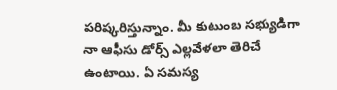పరిష్కరిస్తున్నాం. మీ కుటుంబ సభ్యుడిగా నా ఆఫీసు డోర్స్ ఎల్లవేళలా తెరిచే ఉంటాయి. ఏ సమస్య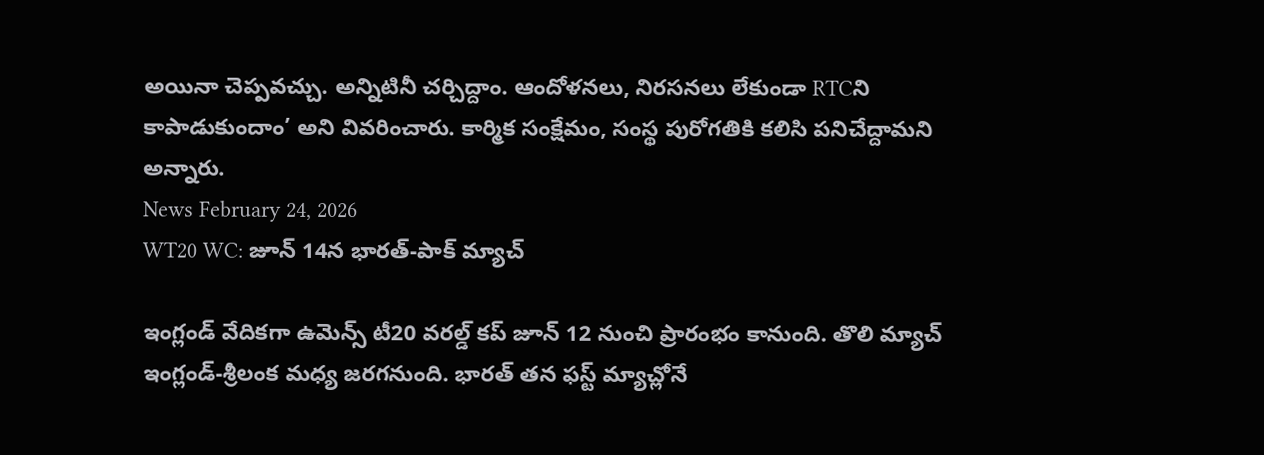అయినా చెప్పవచ్చు. అన్నిటినీ చర్చిద్దాం. ఆందోళనలు, నిరసనలు లేకుండా RTCని కాపాడుకుందాం’ అని వివరించారు. కార్మిక సంక్షేమం, సంస్థ పురోగతికి కలిసి పనిచేద్దామని అన్నారు.
News February 24, 2026
WT20 WC: జూన్ 14న భారత్-పాక్ మ్యాచ్

ఇంగ్లండ్ వేదికగా ఉమెన్స్ టీ20 వరల్డ్ కప్ జూన్ 12 నుంచి ప్రారంభం కానుంది. తొలి మ్యాచ్ ఇంగ్లండ్-శ్రీలంక మధ్య జరగనుంది. భారత్ తన ఫస్ట్ మ్యాచ్లోనే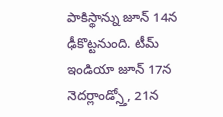పాకిస్థాన్ను జూన్ 14న ఢీకొట్టనుంది. టీమ్ ఇండియా జూన్ 17న నెదర్లాండ్స్తో, 21న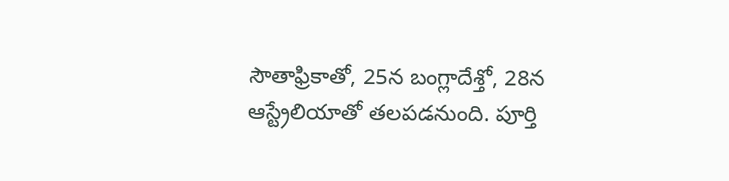సౌతాఫ్రికాతో, 25న బంగ్లాదేశ్తో, 28న ఆస్ట్రేలియాతో తలపడనుంది. పూర్తి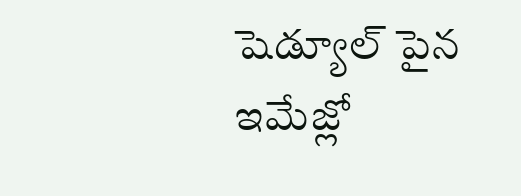షెడ్యూల్ పైన ఇమేజ్లో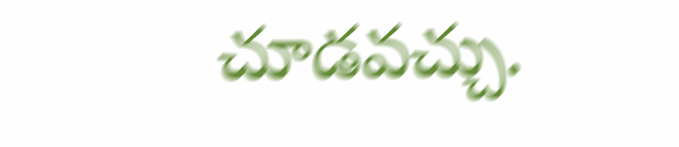చూడవచ్చు.